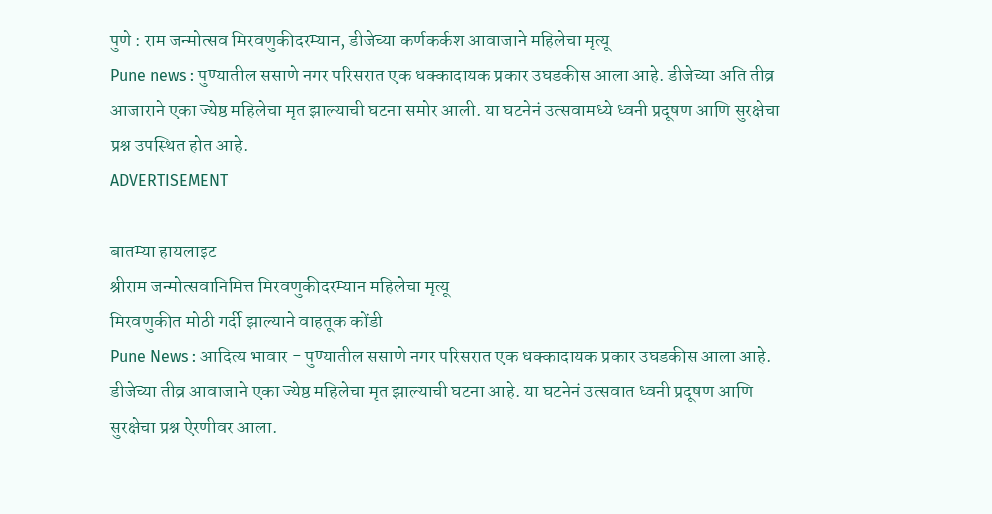पुणे : राम जन्मोत्सव मिरवणुकीदरम्यान, डीजेच्या कर्णकर्कश आवाजाने महिलेचा मृत्यू
Pune news : पुण्यातील ससाणे नगर परिसरात एक धक्कादायक प्रकार उघडकीस आला आहे. डीजेच्या अति तीव्र आजाराने एका ज्येष्ठ महिलेचा मृत झाल्याची घटना समोर आली. या घटनेनं उत्सवामध्ये ध्वनी प्रदूषण आणि सुरक्षेचा प्रश्न उपस्थित होत आहे.
ADVERTISEMENT

बातम्या हायलाइट
श्रीराम जन्मोत्सवानिमित्त मिरवणुकीदरम्यान महिलेचा मृत्यू
मिरवणुकीत मोठी गर्दी झाल्याने वाहतूक कोंडी
Pune News : आदित्य भावार - पुण्यातील ससाणे नगर परिसरात एक धक्कादायक प्रकार उघडकीस आला आहे. डीजेच्या तीव्र आवाजाने एका ज्येष्ठ महिलेचा मृत झाल्याची घटना आहे. या घटनेनं उत्सवात ध्वनी प्रदूषण आणि सुरक्षेचा प्रश्न ऐरणीवर आला.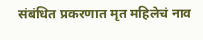संबंधित प्रकरणात मृत महिलेचं नाव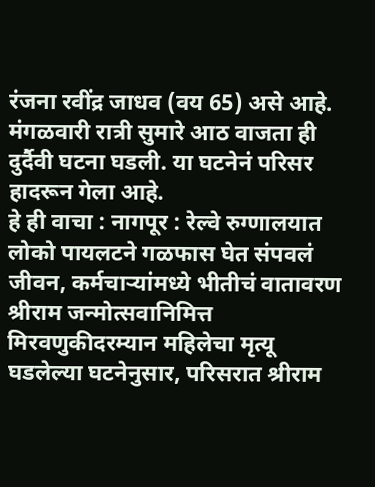रंजना रवींद्र जाधव (वय 65) असे आहे. मंगळवारी रात्री सुमारे आठ वाजता ही दुर्दैवी घटना घडली. या घटनेनं परिसर हादरून गेला आहे.
हे ही वाचा : नागपूर : रेल्वे रुग्णालयात लोको पायलटने गळफास घेत संपवलं जीवन, कर्मचाऱ्यांमध्ये भीतीचं वातावरण
श्रीराम जन्मोत्सवानिमित्त मिरवणुकीदरम्यान महिलेचा मृत्यू
घडलेल्या घटनेनुसार, परिसरात श्रीराम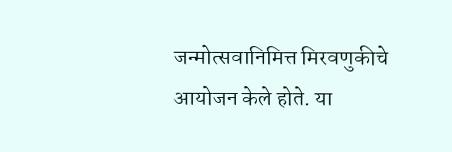जन्मोत्सवानिमित्त मिरवणुकीचे आयोजन केले होते. या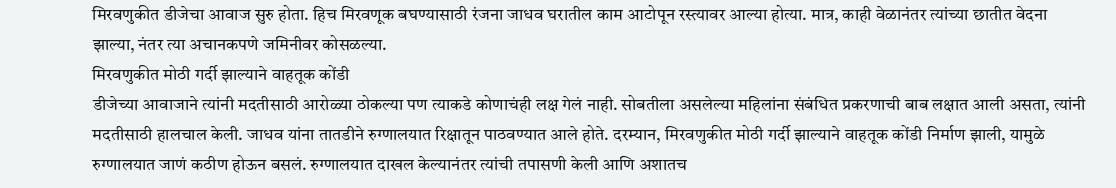मिरवणुकीत डीजेचा आवाज सुरु होता. हिच मिरवणूक बघण्यासाठी रंजना जाधव घरातील काम आटोपून रस्त्यावर आल्या होत्या. मात्र, काही वेळानंतर त्यांच्या छातीत वेदना झाल्या, नंतर त्या अचानकपणे जमिनीवर कोसळल्या.
मिरवणुकीत मोठी गर्दी झाल्याने वाहतूक कोंडी
डीजेच्या आवाजाने त्यांनी मदतीसाठी आरोळ्या ठोकल्या पण त्याकडे कोणाचंही लक्ष गेलं नाही. सोबतीला असलेल्या महिलांना संबंधित प्रकरणाची बाब लक्षात आली असता, त्यांनी मदतीसाठी हालचाल केली. जाधव यांना तातडीने रुग्णालयात रिक्षातून पाठवण्यात आले होते. दरम्यान, मिरवणुकीत मोठी गर्दी झाल्याने वाहतूक कोंडी निर्माण झाली, यामुळे रुग्णालयात जाणं कठीण होऊन बसलं. रुग्णालयात दाखल केल्यानंतर त्यांची तपासणी केली आणि अशातच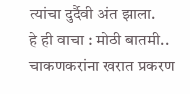त्यांचा दुर्दैवी अंत झाला.
हे ही वाचा : मोठी बातमी.. चाकणकरांना खरात प्रकरण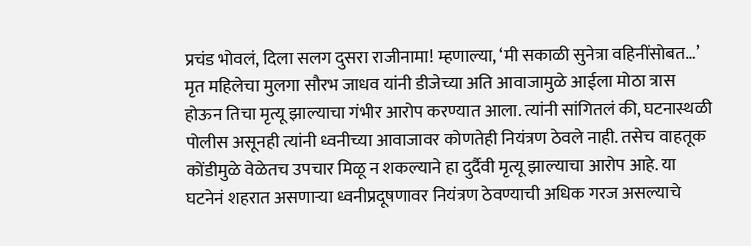प्रचंड भोवलं, दिला सलग दुसरा राजीनामा! म्हणाल्या, ‘मी सकाळी सुनेत्रा वहिनींसोबत…’
मृत महिलेचा मुलगा सौरभ जाधव यांनी डीजेच्या अति आवाजामुळे आईला मोठा त्रास होऊन तिचा मृत्यू झाल्याचा गंभीर आरोप करण्यात आला. त्यांनी सांगितलं की, घटनास्थळी पोलीस असूनही त्यांनी ध्वनीच्या आवाजावर कोणतेही नियंत्रण ठेवले नाही. तसेच वाहतूक कोंडीमुळे वेळेतच उपचार मिळू न शकल्याने हा दुर्दैवी मृत्यू झाल्याचा आरोप आहे. या घटनेनं शहरात असणाऱ्या ध्वनीप्रदूषणावर नियंत्रण ठेवण्याची अधिक गरज असल्याचे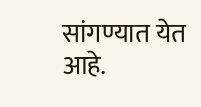सांगण्यात येत आहे.